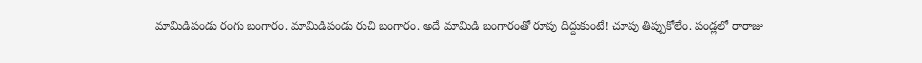మామిడిపండు రంగు బంగారం. మామిడిపండు రుచి బంగారం. అదే మామిడి బంగారంతో రూపు దిద్దుకుంటే! చూపు తిప్పుకోలేం. పండ్లలో రారాజు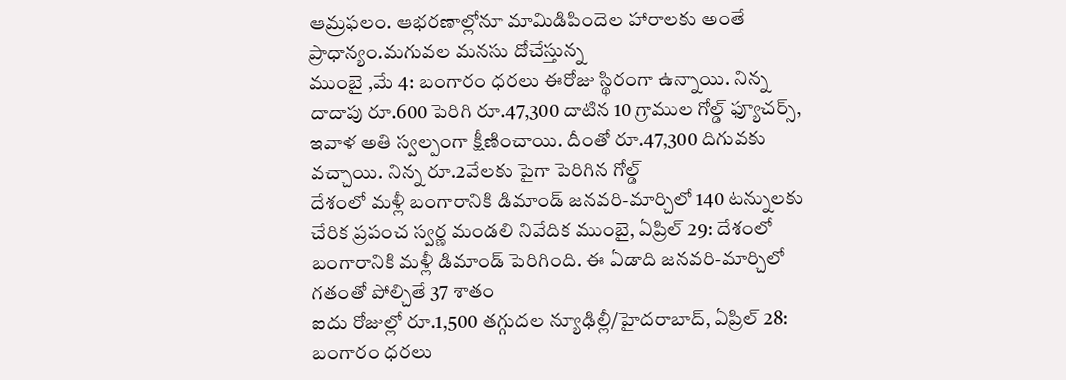ఆమ్రఫలం. ఆభరణాల్లోనూ మామిడిపిందెల హారాలకు అంతే ప్రాధాన్యం.మగువల మనసు దోచేస్తున్న
ముంబై ,మే 4: బంగారం ధరలు ఈరోజు స్థిరంగా ఉన్నాయి. నిన్న దాదాపు రూ.600 పెరిగి రూ.47,300 దాటిన 10 గ్రాముల గోల్డ్ ఫ్యూచర్స్, ఇవాళ అతి స్వల్పంగా క్షీణించాయి. దీంతో రూ.47,300 దిగువకు వచ్చాయి. నిన్న రూ.2వేలకు పైగా పెరిగిన గోల్డ్
దేశంలో మళ్లీ బంగారానికి డిమాండ్ జనవరి-మార్చిలో 140 టన్నులకు చేరిక ప్రపంచ స్వర్ణ మండలి నివేదిక ముంబై, ఏప్రిల్ 29: దేశంలో బంగారానికి మళ్లీ డిమాండ్ పెరిగింది. ఈ ఏడాది జనవరి-మార్చిలో గతంతో పోల్చితే 37 శాతం
ఐదు రోజుల్లో రూ.1,500 తగ్గుదల న్యూఢిల్లీ/హైదరాబాద్, ఏప్రిల్ 28: బంగారం ధరలు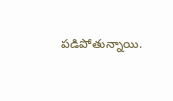పడిపోతున్నాయి.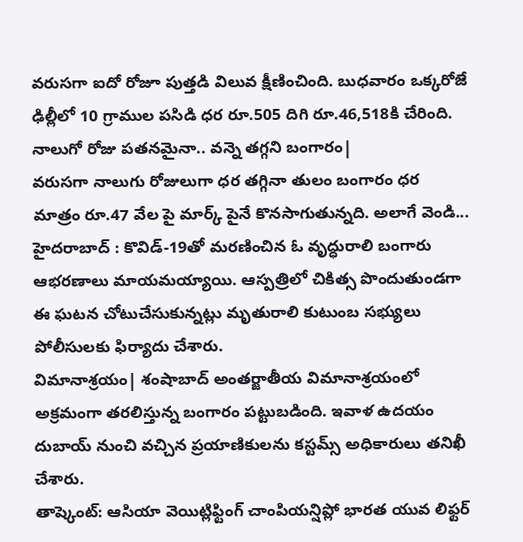వరుసగా ఐదో రోజూ పుత్తడి విలువ క్షీణించింది. బుధవారం ఒక్కరోజే ఢిల్లీలో 10 గ్రాముల పసిడి ధర రూ.505 దిగి రూ.46,518కి చేరింది.
నాలుగో రోజు పతనమైనా.. వన్నె తగ్గని బంగారం|
వరుసగా నాలుగు రోజులుగా ధర తగ్గినా తులం బంగారం ధర మాత్రం రూ.47 వేల పై మార్క్ పైనే కొనసాగుతున్నది. అలాగే వెండి...
హైదరాబాద్ : కొవిడ్-19తో మరణించిన ఓ వృద్ధురాలి బంగారు ఆభరణాలు మాయమయ్యాయి. ఆస్పత్రిలో చికిత్స పొందుతుండగా ఈ ఘటన చోటుచేసుకున్నట్లు మృతురాలి కుటుంబ సభ్యులు పోలీసులకు ఫిర్యాదు చేశారు.
విమానాశ్రయం| శంషాబాద్ అంతర్జాతీయ విమానాశ్రయంలో అక్రమంగా తరలిస్తున్న బంగారం పట్టుబడింది. ఇవాళ ఉదయం దుబాయ్ నుంచి వచ్చిన ప్రయాణికులను కస్టమ్స్ అధికారులు తనిఖీ చేశారు.
తాష్కెంట్: ఆసియా వెయిట్లిఫ్టింగ్ చాంపియన్షిప్లో భారత యువ లిఫ్టర్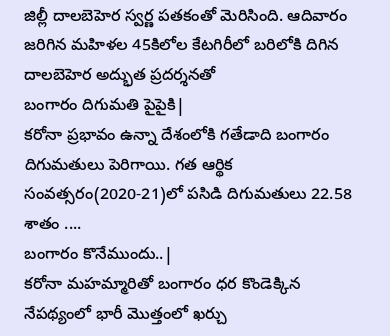జిల్లీ దాలబెహెర స్వర్ణ పతకంతో మెరిసింది. ఆదివారం జరిగిన మహిళల 45కిలోల కేటగిరీలో బరిలోకి దిగిన దాలబెహెర అద్భుత ప్రదర్శనతో
బంగారం దిగుమతి పైపైకి|
కరోనా ప్రభావం ఉన్నా దేశంలోకి గతేడాది బంగారం దిగుమతులు పెరిగాయి. గత ఆర్థిక సంవత్సరం(2020-21)లో పసిడి దిగుమతులు 22.58 శాతం ....
బంగారం కొనేముందు..|
కరోనా మహమ్మారితో బంగారం ధర కొండెక్కిన నేపథ్యంలో భారీ మొత్తంలో ఖర్చు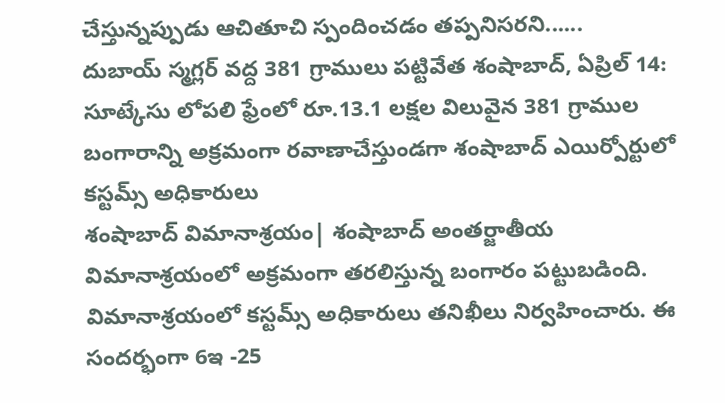చేస్తున్నప్పుడు ఆచితూచి స్పందించడం తప్పనిసరని......
దుబాయ్ స్మగ్లర్ వద్ద 381 గ్రాములు పట్టివేత శంషాబాద్, ఏప్రిల్ 14: సూట్కేసు లోపలి ఫ్రేంలో రూ.13.1 లక్షల విలువైన 381 గ్రాముల బంగారాన్ని అక్రమంగా రవాణాచేస్తుండగా శంషాబాద్ ఎయిర్పోర్టులో కస్టమ్స్ అధికారులు
శంషాబాద్ విమానాశ్రయం| శంషాబాద్ అంతర్జాతీయ విమానాశ్రయంలో అక్రమంగా తరలిస్తున్న బంగారం పట్టుబడింది. విమానాశ్రయంలో కస్టమ్స్ అధికారులు తనిఖీలు నిర్వహించారు. ఈ సందర్భంగా 6ఇ -25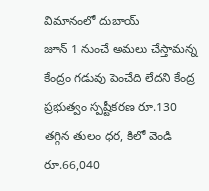విమానంలో దుబాయ్
జూన్ 1 నుంచే అమలు చేస్తామన్న కేంద్రం గడువు పెంచేది లేదని కేంద్ర ప్రభుత్వం స్పష్టీకరణ రూ.130 తగ్గిన తులం ధర, కిలో వెండి రూ.66,040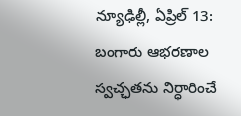న్యూఢిల్లీ, ఏప్రిల్ 13: బంగారు ఆభరణాల స్వచ్ఛతను నిర్ధారించే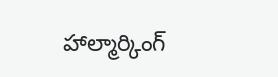హాల్మార్కింగ్